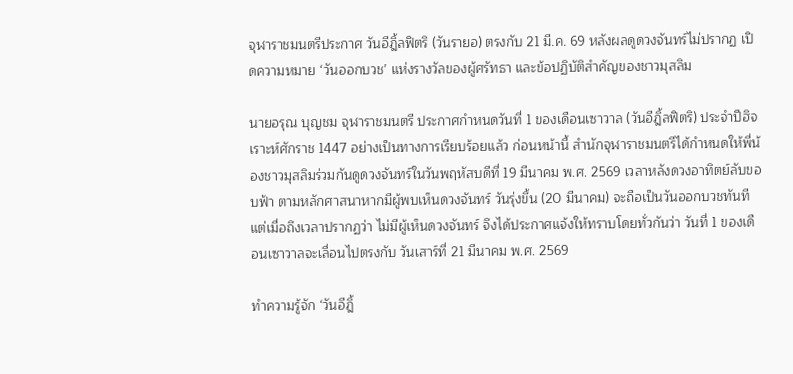จุฬาราชมนตรีประกาศ วันอีฎิ้ลฟิตริ (วันรายอ) ตรงกับ 21 มี.ค. 69 หลังผลดูดวงจันทร์ไม่ปรากฏ เปิดความหมาย ‘วันออกบวช’ แห่งรางวัลของผู้ศรัทธา และข้อปฏิบัติสำคัญของชาวมุสลิม

นายอรุณ บุญชม จุฬาราชมนตรี ประกาศกำหนดวันที่ 1 ของเดือนเซาวาล (วันอีฎิ้ลฟิตริ) ประจำปีฮิจเราะห์ศักราช 1447 อย่างเป็นทางการเรียบร้อยแล้ว ก่อนหน้านี้ สำนักจุฬาราชมนตรีได้กำหนดให้พี่น้องชาวมุสลิมร่วมกันดูดวงจันทร์ในวันพฤหัสบดีที่ 19 มีนาคม พ.ศ. 2569 เวลาหลังดวงอาทิตย์ลับขอบฟ้า ตามหลักศาสนาหากมีผู้พบเห็นดวงจันทร์ วันรุ่งขึ้น (20 มีนาคม) จะถือเป็นวันออกบวชทันที แต่เมื่อถึงเวลาปรากฏว่า ไม่มีผู้เห็นดวงจันทร์ จึงได้ประกาศแจ้งให้ทราบโดยทั่วกันว่า วันที่ 1 ของเดือนเซาวาลจะเลื่อนไปตรงกับ วันเสาร์ที่ 21 มีนาคม พ.ศ. 2569

ทำความรู้จัก ‘วันอีฎิ้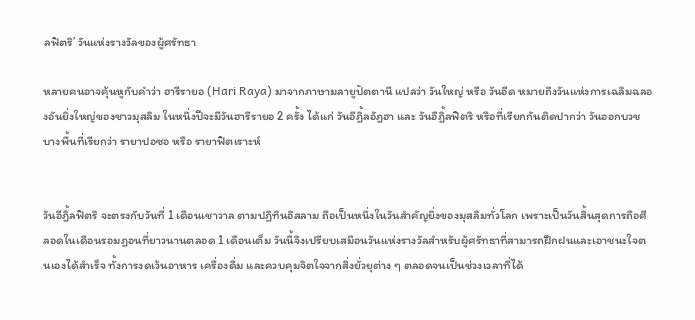ลฟิตริ’ วันแห่งรางวัลของผู้ศรัทธา

หลายคนอาจคุ้นหูกับคำว่า ฮารีรายอ (Hari Raya) มาจากภาษามลายูปัตตานี แปลว่า วันใหญ่ หรือ วันอีด หมายถึงวันแห่งการเฉลิมฉลองอันยิ่งใหญ่ของชาวมุสลิม ในหนึ่งปีจะมีวันฮารีรายอ 2 ครั้ง ได้แก่ วันอีฎิ้ลอัฎฮา และ วันอีฎิ้ลฟิตริ หรือที่เรียกกันติดปากว่า วันออกบวช บางพื้นที่เรียกว่า รายาปอซอ หรือ รายาฟิตเราะห์


วันอีฎิ้ลฟิตริ จะตรงกับวันที่ 1 เดือนเชาวาล ตามปฏิทินอิสลาม ถือเป็นหนึ่งในวันสำคัญยิ่งของมุสลิมทั่วโลก เพราะเป็นวันสิ้นสุดการถือศีลอดในเดือนรอมฎอนที่ยาวนานตลอด 1 เดือนเต็ม วันนี้จึงเปรียบเสมือนวันแห่งรางวัลสำหรับผู้ศรัทธาที่สามารถฝึกฝนและเอาชนะใจตนเองได้สำเร็จ ทั้งการงดเว้นอาหาร เครื่องดื่ม และควบคุมจิตใจจากสิ่งยั่วยุต่าง ๆ ตลอดจนเป็นช่วงเวลาที่ได้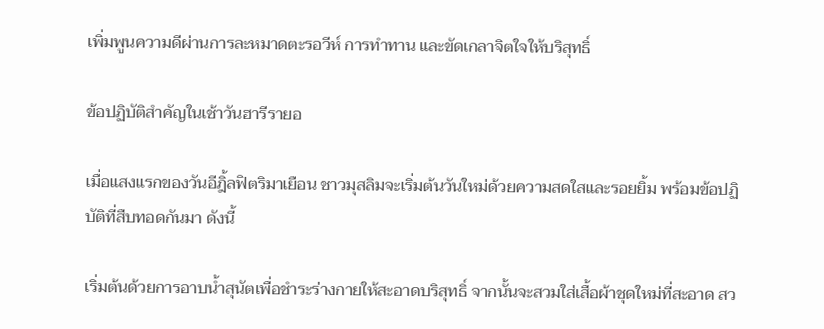เพิ่มพูนความดีผ่านการละหมาดตะรอวีห์ การทำทาน และขัดเกลาจิตใจให้บริสุทธิ์

ข้อปฏิบัติสำคัญในเช้าวันฮารีรายอ

เมื่อแสงแรกของวันอีฎิ้ลฟิตริมาเยือน ชาวมุสลิมจะเริ่มต้นวันใหม่ด้วยความสดใสและรอยยิ้ม พร้อมข้อปฏิบัติที่สืบทอดกันมา ดังนี้

เริ่มต้นด้วยการอาบน้ำสุนัตเพื่อชำระร่างกายให้สะอาดบริสุทธิ์ จากนั้นจะสวมใส่เสื้อผ้าชุดใหม่ที่สะอาด สว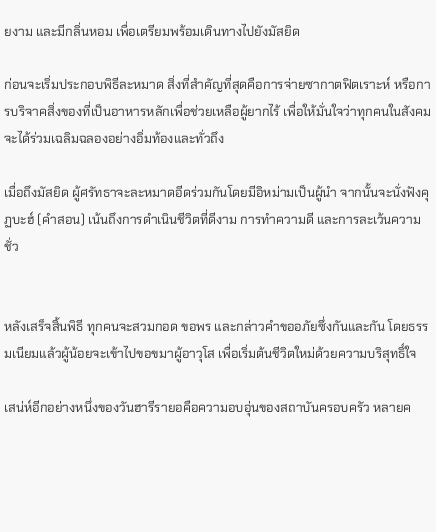ยงาม และมีกลิ่นหอม เพื่อเตรียมพร้อมเดินทางไปยังมัสยิด

ก่อนจะเริ่มประกอบพิธีละหมาด สิ่งที่สำคัญที่สุดคือการจ่ายซากาตฟิตเราะห์ หรือการบริจาคสิ่งของที่เป็นอาหารหลักเพื่อช่วยเหลือผู้ยากไร้ เพื่อให้มั่นใจว่าทุกคนในสังคมจะได้ร่วมเฉลิมฉลองอย่างอิ่มท้องและทั่วถึง

เมื่อถึงมัสยิด ผู้ศรัทธาจะละหมาดอีดร่วมกันโดยมีอิหม่ามเป็นผู้นำ จากนั้นจะนั่งฟังคุฏบะฮ์ (คำสอน) เน้นถึงการดำเนินชีวิตที่ดีงาม การทำความดี และการละเว้นความชั่ว


หลังเสร็จสิ้นพิธี ทุกคนจะสวมกอด ขอพร และกล่าวคำขออภัยซึ่งกันและกัน โดยธรรมเนียมแล้วผู้น้อยจะเข้าไปขอขมาผู้อาวุโส เพื่อเริ่มต้นชีวิตใหม่ด้วยความบริสุทธิ์ใจ

เสน่ห์อีกอย่างหนึ่งของวันฮารีรายอคือความอบอุ่นของสถาบันครอบครัว หลายค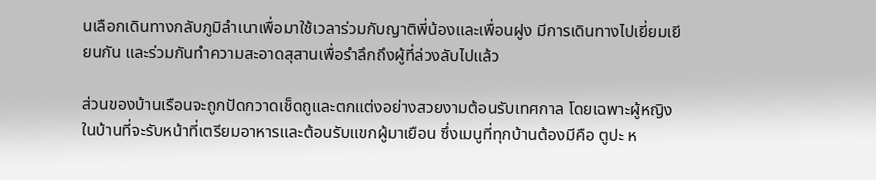นเลือกเดินทางกลับภูมิลำเนาเพื่อมาใช้เวลาร่วมกับญาติพี่น้องและเพื่อนฝูง มีการเดินทางไปเยี่ยมเยียนกัน และร่วมกันทำความสะอาดสุสานเพื่อรำลึกถึงผู้ที่ล่วงลับไปแล้ว

ส่วนของบ้านเรือนจะถูกปัดกวาดเช็ดถูและตกแต่งอย่างสวยงามต้อนรับเทศกาล โดยเฉพาะผู้หญิงในบ้านที่จะรับหน้าที่เตรียมอาหารและต้อนรับแขกผู้มาเยือน ซึ่งเมนูที่ทุกบ้านต้องมีคือ ตูปะ ห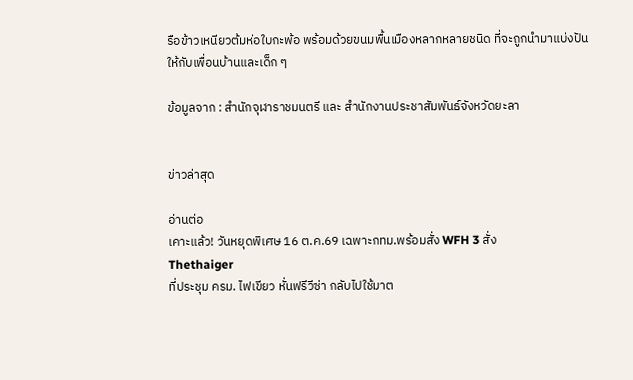รือข้าวเหนียวต้มห่อใบกะพ้อ พร้อมด้วยขนมพื้นเมืองหลากหลายชนิด ที่จะถูกนำมาแบ่งปันให้กับเพื่อนบ้านและเด็ก ๆ

ข้อมูลจาก : สำนักจุฬาราชมนตรี และ สำนักงานประชาสัมพันธ์จังหวัดยะลา


ข่าวล่าสุด

อ่านต่อ
เคาะแล้ว! วันหยุดพิเศษ 16 ต.ค.69 เฉพาะกทม.พร้อมสั่ง WFH 3 สั่ง
Thethaiger
ที่ประชุม ครม. ไฟเขียว หั่นฟรีวีซ่า กลับไปใช้มาต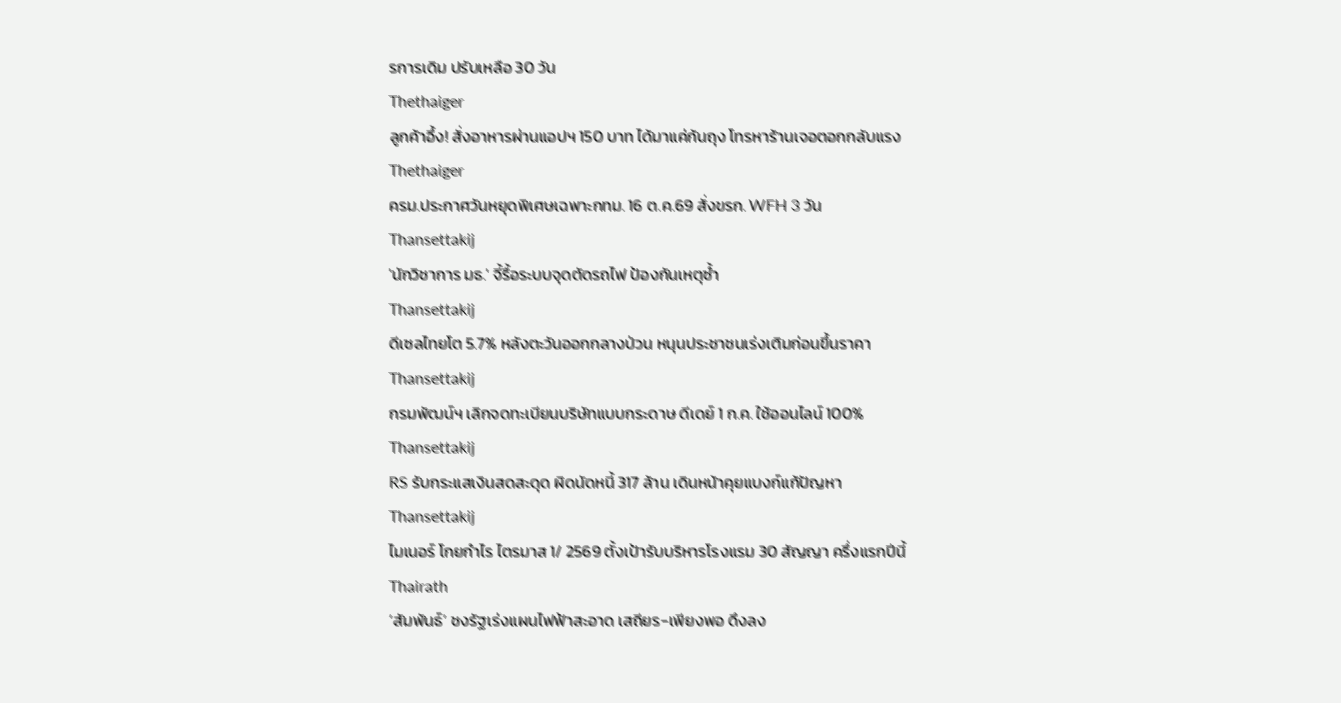รการเดิม ปรับเหลือ 30 วัน
Thethaiger
ลูกค้าอึ้ง! สั่งอาหารผ่านแอปฯ 150 บาท ได้มาแค่ก้นถุง โทรหาร้านเจอตอกกลับแรง
Thethaiger
ครม.ประกาศวันหยุดพิเศษเฉพาะกทม. 16 ต.ค.69 สั่งขรก. WFH 3 วัน
Thansettakij
'นักวิชาการ มธ.' จี้รื้อระบบจุดตัดรถไฟ ป้องกันเหตุซ้ำ
Thansettakij
ดีเซลไทยโต 5.7% หลังตะวันออกกลางป่วน หนุนประชาชนเร่งเติมก่อนขึ้นราคา
Thansettakij
กรมพัฒน์ฯ เลิกจดทะเบียนบริษัทแบบกระดาษ ดีเดย์ 1 ก.ค. ใช้ออนไลน์ 100%
Thansettakij
RS รับกระแสเงินสดสะดุด ผิดนัดหนี้ 317 ล้าน เดินหน้าคุยแบงก์แก้ปัญหา
Thansettakij
ไมเนอร์ โกยกำไร ไตรมาส 1/ 2569 ตั้งเป้ารับบริหารโรงแรม 30 สัญญา ครึ่งแรกปีนี้
Thairath
‘สัมพันธ์’ ชงรัฐเร่งแผนไฟฟ้าสะอาด เสถียร-เพียงพอ ดึงลง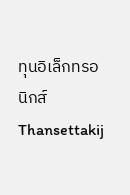ทุนอิเล็กทรอนิกส์
Thansettakij